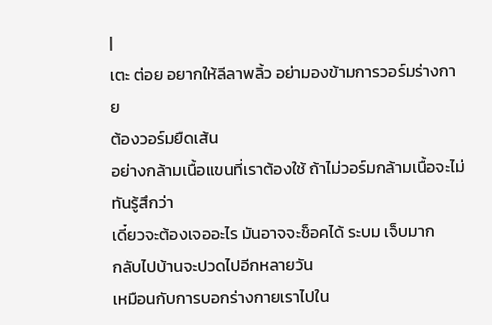|
เตะ ต่อย อยากให้ลีลาพลิ้ว อย่ามองข้ามการวอร์มร่างกาย
ต้องวอร์มยืดเส้น
อย่างกล้ามเนื้อแขนที่เราต้องใช้ ถ้าไม่วอร์มกล้ามเนื้อจะไม่ทันรู้สึกว่า
เดี๋ยวจะต้องเจออะไร มันอาจจะช็อคได้ ระบม เจ็บมาก
กลับไปบ้านจะปวดไปอีกหลายวัน
เหมือนกับการบอกร่างกายเราไปใน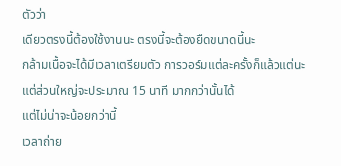ตัวว่า
เดียวตรงนี้ต้องใช้งานนะ ตรงนี้จะต้องยืดขนาดนี้นะ
กล้ามเนื้อจะได้มีเวลาเตรียมตัว การวอร์มแต่ละครั้งก็แล้วแต่นะ
แต่ส่วนใหญ่จะประมาณ 15 นาที มากกว่านั้นได้
แต่ไม่น่าจะน้อยกว่านี้
เวลาถ่าย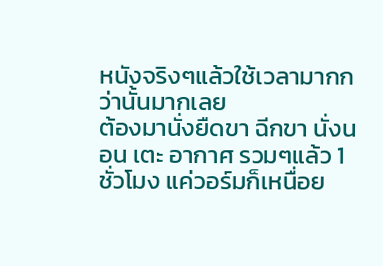หนังจริงๆแล้วใช้เวลามากกว่านั้นมากเลย
ต้องมานั่งยืดขา ฉีกขา นั่งนอน เตะ อากาศ รวมๆแล้ว 1
ชั่วโมง แค่วอร์มก็เหนื่อย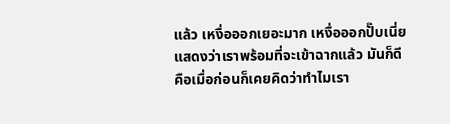แล้ว เหงื่อออกเยอะมาก เหงื่อออกปั๊บเนี่ย
แสดงว่าเราพร้อมที่จะเข้าฉากแล้ว มันก็ดี
คือเมื่อก่อนก็เคยคิดว่าทำไมเรา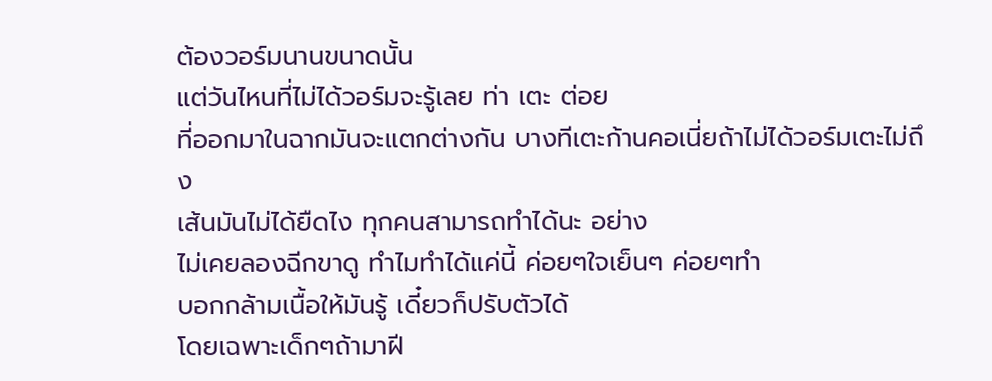ต้องวอร์มนานขนาดนั้น
แต่วันไหนที่ไม่ได้วอร์มจะรู้เลย ท่า เตะ ต่อย
ที่ออกมาในฉากมันจะแตกต่างกัน บางทีเตะก้านคอเนี่ยถ้าไม่ได้วอร์มเตะไม่ถึง
เส้นมันไม่ได้ยืดไง ทุกคนสามารถทำได้นะ อย่าง
ไม่เคยลองฉีกขาดู ทำไมทำได้แค่นี้ ค่อยๆใจเย็นๆ ค่อยๆทำ
บอกกล้ามเนื้อให้มันรู้ เดี๋ยวก็ปรับตัวได้
โดยเฉพาะเด็กๆถ้ามาฝี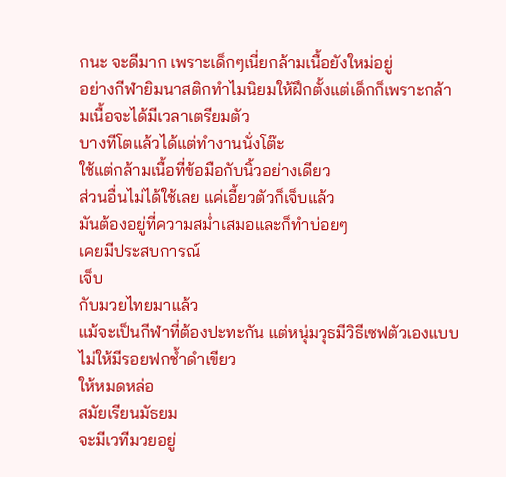กนะ จะดีมาก เพราะเด็กๆเนี่ยกล้ามเนื้อยังใหม่อยู่
อย่างกีฬายิมนาสติกทำไมนิยมให้ฝึกตั้งแต่เด็กก็เพราะกล้ามเนื้อจะได้มีเวลาเตรียมตัว
บางทีโตแล้วได้แต่ทำงานนั่งโต๊ะ
ใช้แต่กล้ามเนื้อที่ข้อมือกับนิ้วอย่างเดียว
ส่วนอื่นไม่ได้ใช้เลย แค่เอี้ยวตัวก็เจ็บแล้ว
มันต้องอยู่ที่ความสม่ำเสมอและก็ทำบ่อยๆ
เคยมีประสบการณ์
เจ็บ
กับมวยไทยมาแล้ว
แม้จะเป็นกีฬาที่ต้องปะทะกัน แต่หนุ่มวุธมีวิธีเซฟตัวเองแบบไม่ให้มีรอยฟกช้ำดำเขียว
ให้หมดหล่อ
สมัยเรียนมัธยม
จะมีเวทีมวยอยู่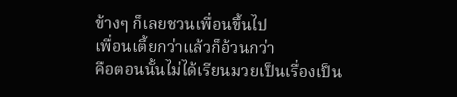ข้างๆ ก็เลยชวนเพื่อนขึ้นไป
เพื่อนเตี้ยกว่าแล้วก็อ้วนกว่า
คือตอนนั้นไม่ได้เรียนมวยเป็นเรื่องเป็น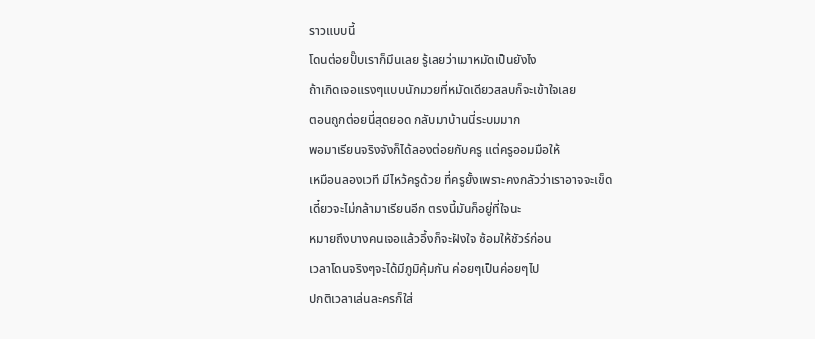ราวแบบนี้
โดนต่อยปั๊บเราก็มึนเลย รู้เลยว่าเมาหมัดเป็นยังไง
ถ้าเกิดเจอแรงๆแบบนักมวยที่หมัดเดียวสลบก็จะเข้าใจเลย
ตอนถูกต่อยนี่สุดยอด กลับมาบ้านนี่ระบมมาก
พอมาเรียนจริงจังก็ได้ลองต่อยกับครู แต่ครูออมมือให้
เหมือนลองเวที มีไหว้ครูด้วย ที่ครูยั้งเพราะคงกลัวว่าเราอาจจะเข็ด
เดี๋ยวจะไม่กล้ามาเรียนอีก ตรงนี้มันก็อยู่ที่ใจนะ
หมายถึงบางคนเจอแล้วอึ้งก็จะฝังใจ ซ้อมให้ชัวร์ก่อน
เวลาโดนจริงๆจะได้มีภูมิคุ้มกัน ค่อยๆเป็นค่อยๆไป
ปกติเวลาเล่นละครก็ใส่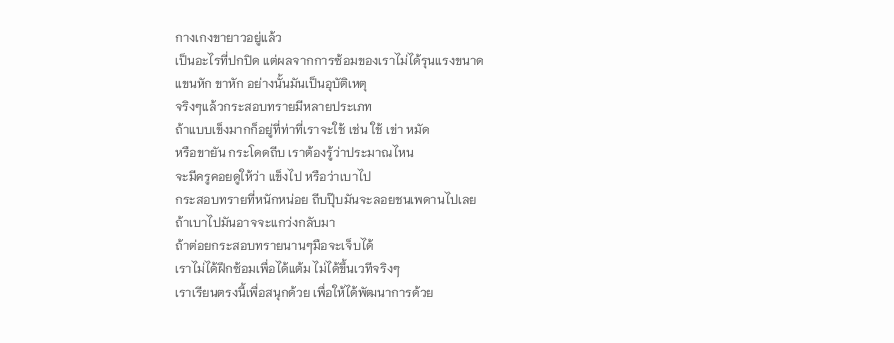กางเกงขายาวอยู่แล้ว
เป็นอะไรที่ปกปิด แต่ผลจากการซ้อมของเราไม่ได้รุนแรงขนาด
แขนหัก ขาหัก อย่างนั้นมันเป็นอุบัติเหตุ
จริงๆแล้วกระสอบทรายมีหลายประเภท
ถ้าแบบเข็งมากก็อยู่ที่ท่าที่เราจะใช้ เช่น ใช้ เข่า หมัด
หรือขายัน กระโดดถีบ เราต้องรู้ว่าประมาณไหน
จะมีครูคอยดูให้ว่า แข็งไป หรือว่าเบาไป
กระสอบทรายที่หนักหน่อย ถีบปุ๊บมันจะลอยชนเพดานไปเลย
ถ้าเบาไปมันอาจจะแกว่งกลับมา
ถ้าต่อยกระสอบทรายนานๆมือจะเจ็บได้
เราไม่ได้ฝึกซ้อมเพื่อได้แต้ม ไม่ได้ขึ้นเวทีจริงๆ
เราเรียนตรงนี้เพื่อสนุกด้วย เพื่อให้ได้พัฒนาการด้วย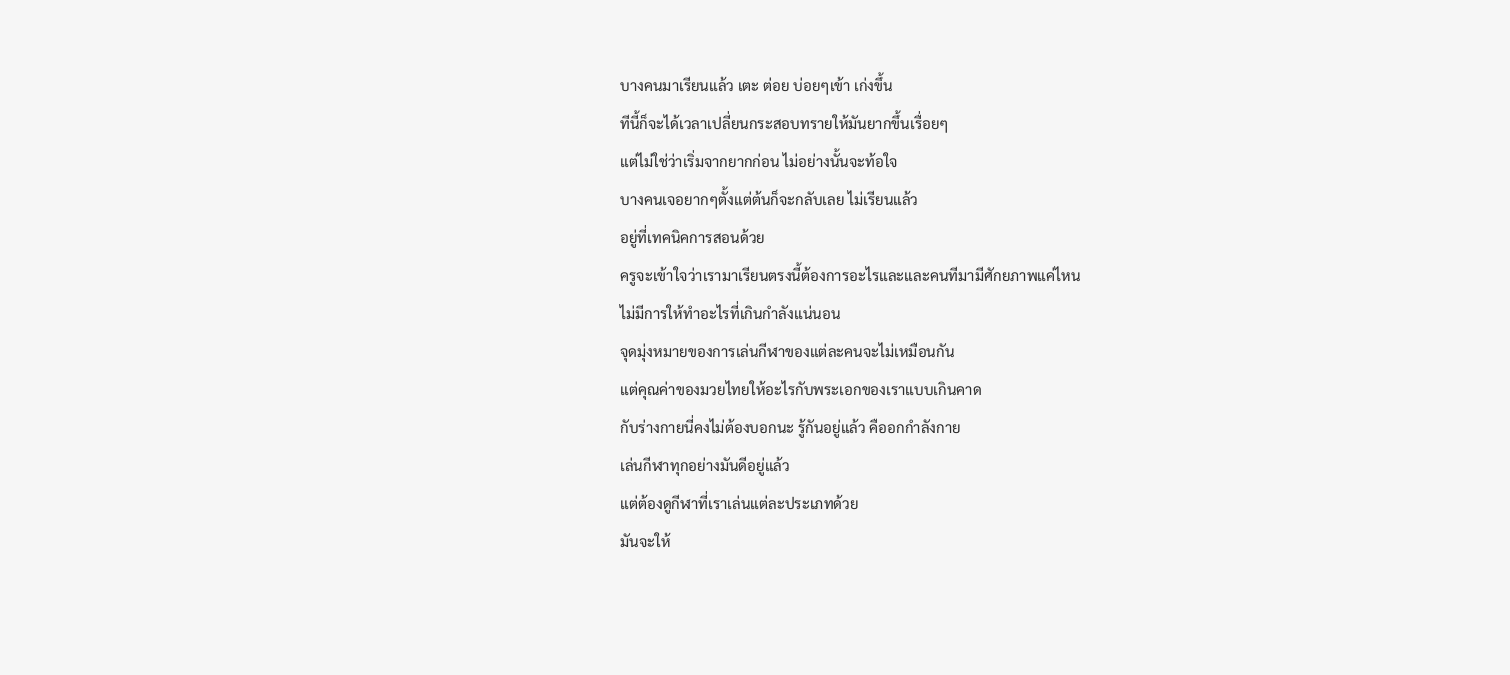บางคนมาเรียนแล้ว เตะ ต่อย บ่อยๆเข้า เก่งขึ้น
ทีนี้ก็จะได้เวลาเปลี่ยนกระสอบทรายให้มันยากขึ้นเรื่อยๆ
แต่ไม่ใช่ว่าเริ่มจากยากก่อน ไม่อย่างนั้นจะท้อใจ
บางคนเจอยากๆตั้งแต่ต้นก็จะกลับเลย ไม่เรียนแล้ว
อยู่ที่เทคนิคการสอนด้วย
ครูจะเข้าใจว่าเรามาเรียนตรงนี้ต้องการอะไรและและคนทีมามีศักยภาพแค่ไหน
ไม่มีการให้ทำอะไรที่เกินกำลังแน่นอน
จุดมุ่งหมายของการเล่นกีฬาของแต่ละคนจะไม่เหมือนกัน
แต่คุณค่าของมวยไทยให้อะไรกับพระเอกของเราแบบเกินคาด
กับร่างกายนี่คงไม่ต้องบอกนะ รู้กันอยู่แล้ว คืออกกำลังกาย
เล่นกีฬาทุกอย่างมันดีอยู่แล้ว
แต่ต้องดูกีฬาที่เราเล่นแต่ละประเภทด้วย
มันจะให้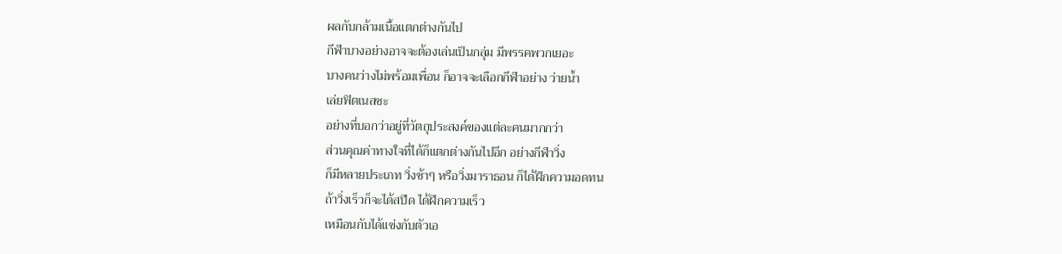ผลกับกล้ามเนื้อแตกต่างกันไป
กีฬาบางอย่างอาจจะต้องเล่นเป็นกลุ่ม มีพรรคพวกเยอะ
บางคนว่างไม่พร้อมเพื่อน ก็อาจจะเลือกกีฬาอย่าง ว่ายน้ำ
เล่ยฟิตเนสซะ
อย่างที่บอกว่าอยู่ที่วัตถุประสงค์ของแต่ละคนมากกว่า
ส่วนคุณค่าทางใจที่ได้ก็แตกต่างกันไปอีก อย่างกีฬาวิ่ง
ก็มีหลายประเภท วิ่งช้าๆ หรือวิ่งมาราธอน ก็ได้ฝีกความอดทน
ถ้าวิ่งเร็วก็จะได้สปีด ได้ฝึกความเร็ว
เหมือนกับได้แข่งกับตัวเอ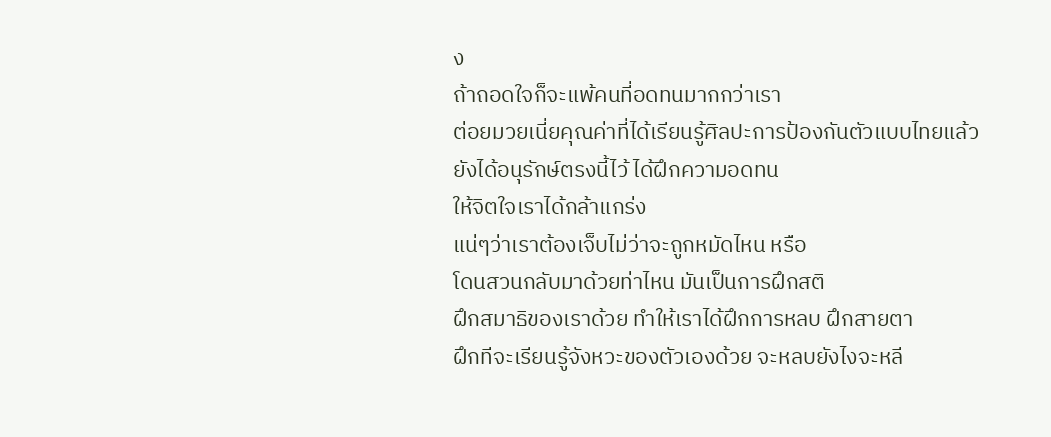ง
ถ้าถอดใจก็จะแพ้คนที่อดทนมากกว่าเรา
ต่อยมวยเนี่ยคุณค่าที่ได้เรียนรู้ศิลปะการป้องกันตัวแบบไทยแล้ว
ยังได้อนุรักษ์ตรงนี้ไว้ ได้ฝึกความอดทน
ให้จิตใจเราได้กล้าแกร่ง
แน่ๆว่าเราต้องเจ็บไม่ว่าจะถูกหมัดไหน หรือ
โดนสวนกลับมาด้วยท่าไหน มันเป็นการฝึกสติ
ฝึกสมาธิของเราด้วย ทำให้เราได้ฝึกการหลบ ฝึกสายตา
ฝึกทีจะเรียนรู้จังหวะของตัวเองด้วย จะหลบยังไงจะหลี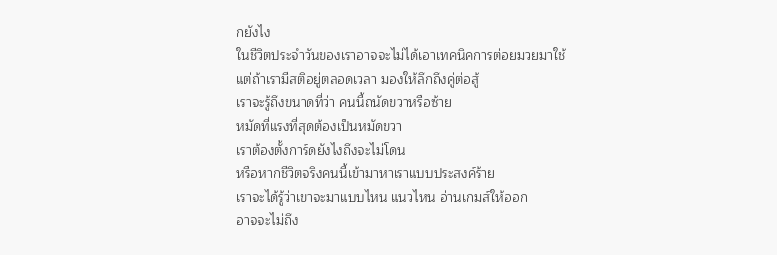กยังไง
ในชีวิตประจำวันของเราอาจจะไม่ได้เอาเทคนิคการต่อยมวยมาใช้
แต่ถ้าเรามีสติอยู่ตลอดเวลา มองให้ลึกถึงคู่ต่อสู้
เราจะรู้ถึงขนาดที่ว่า คนนี้ถนัดขวาหรือซ้าย
หมัดที่แรงที่สุดต้องเป็นหมัดขวา
เราต้องตั้งการ์ดยังไงถึงจะไม่โดน
หรือหากชีวิตจริงคนนี้เข้ามาหาเราแบบประสงค์ร้าย
เราจะได้รู้ว่าเขาจะมาแบบไหน แนวไหน อ่านเกมส์ให้ออก
อาจจะไม่ถึง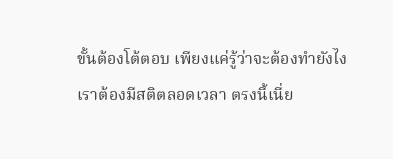ขั้นต้องโต้ตอบ เพียงแค่รู้ว่าจะต้องทำยังไง
เราต้องมีสติตลอดเวลา ตรงนี้เนี่ย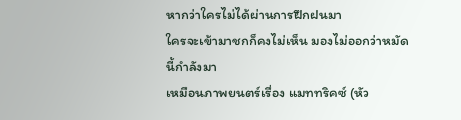หากว่าใครไม่ได้ผ่านการฝึกฝนมา
ใครจะเข้ามาชกก็คงไม่เห็น มองไม่ออกว่าหมัดนี้กำลังมา
เหมือนภาพยนตร์เรื่อง แมททริคซ์ (หัว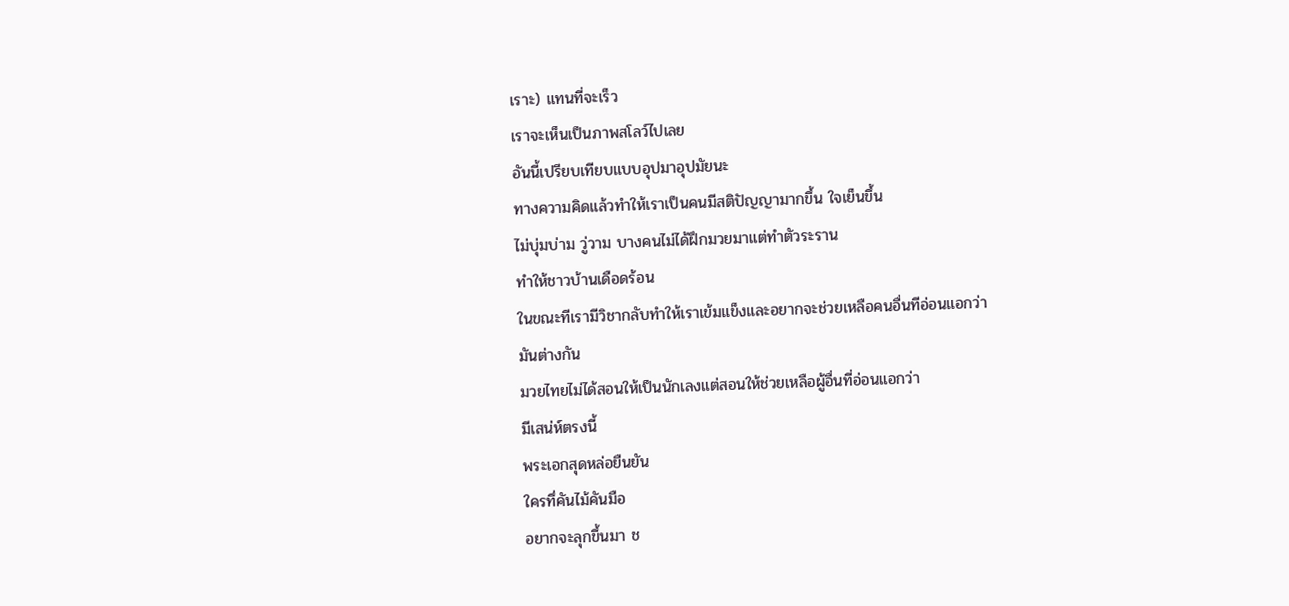เราะ) แทนที่จะเร็ว
เราจะเห็นเป็นภาพสโลว์ไปเลย
อันนี้เปรียบเทียบแบบอุปมาอุปมัยนะ
ทางความคิดแล้วทำให้เราเป็นคนมีสติปัญญามากขึ้น ใจเย็นขึ้น
ไม่บุ่มบ่าม วู่วาม บางคนไม่ได้ฝึกมวยมาแต่ทำตัวระราน
ทำให้ชาวบ้านเดือดร้อน
ในขณะทีเรามีวิชากลับทำให้เราเข้มแข็งและอยากจะช่วยเหลือคนอื่นทีอ่อนแอกว่า
มันต่างกัน
มวยไทยไม่ได้สอนให้เป็นนักเลงแต่สอนให้ช่วยเหลือผู้อื่นที่อ่อนแอกว่า
มีเสน่ห์ตรงนี้
พระเอกสุดหล่อยืนยัน
ใครทึ่คันไม้คันมือ
อยากจะลุกขึ้นมา ช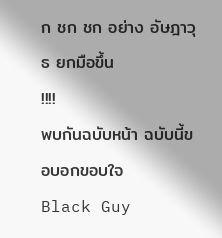ก ชก ชก อย่าง อัษฎาวุธ ยกมือขึ้น
!!!!
พบกันฉบับหน้า ฉบับนี้ขอบอกขอบใจ
Black Guy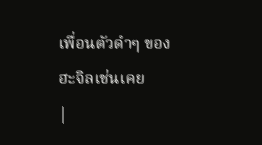เพื่อนตัวดำๆ ของฮะจิลเช่นเคย
|